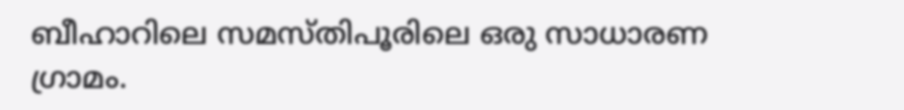ബീഹാറിലെ സമസ്തിപൂരിലെ ഒരു സാധാരണ ഗ്രാമം.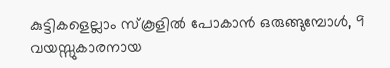കുട്ടികളെല്ലാം സ്കൂളിൽ പോകാൻ ഒരുങ്ങുമ്പോൾ, 9 വയസ്സുകാരനായ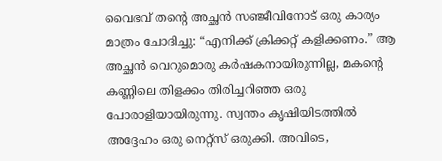വൈഭവ് തന്റെ അച്ഛൻ സഞ്ജീവിനോട് ഒരു കാര്യം മാത്രം ചോദിച്ചു: “എനിക്ക് ക്രിക്കറ്റ് കളിക്കണം.” ആ അച്ഛൻ വെറുമൊരു കർഷകനായിരുന്നില്ല, മകന്റെ കണ്ണിലെ തിളക്കം തിരിച്ചറിഞ്ഞ ഒരു പോരാളിയായിരുന്നു. സ്വന്തം കൃഷിയിടത്തിൽ അദ്ദേഹം ഒരു നെറ്റ്സ് ഒരുക്കി. അവിടെ,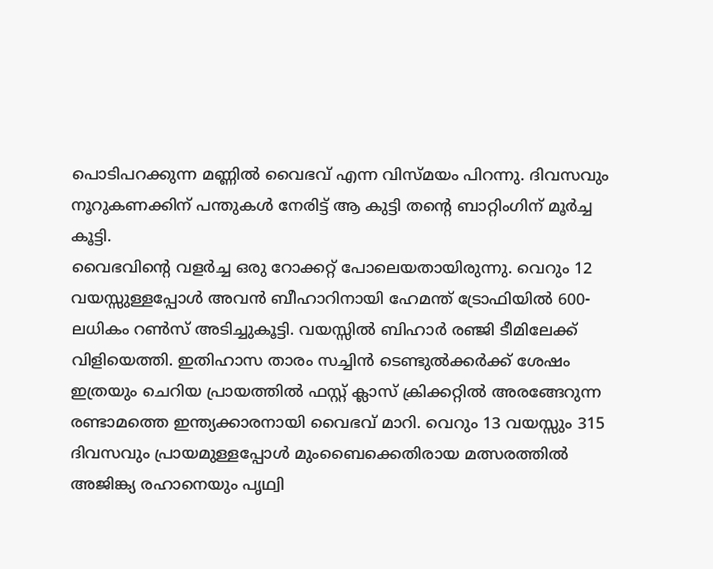പൊടിപറക്കുന്ന മണ്ണിൽ വൈഭവ് എന്ന വിസ്മയം പിറന്നു. ദിവസവും നൂറുകണക്കിന് പന്തുകൾ നേരിട്ട് ആ കുട്ടി തന്റെ ബാറ്റിംഗിന് മൂർച്ച കൂട്ടി.
വൈഭവിന്റെ വളർച്ച ഒരു റോക്കറ്റ് പോലെയതായിരുന്നു. വെറും 12 വയസ്സുള്ളപ്പോൾ അവൻ ബീഹാറിനായി ഹേമന്ത് ട്രോഫിയിൽ 600-ലധികം റൺസ് അടിച്ചുകൂട്ടി. വയസ്സിൽ ബിഹാർ രഞ്ജി ടീമിലേക്ക് വിളിയെത്തി. ഇതിഹാസ താരം സച്ചിൻ ടെണ്ടുൽക്കർക്ക് ശേഷം ഇത്രയും ചെറിയ പ്രായത്തിൽ ഫസ്റ്റ് ക്ലാസ് ക്രിക്കറ്റിൽ അരങ്ങേറുന്ന രണ്ടാമത്തെ ഇന്ത്യക്കാരനായി വൈഭവ് മാറി. വെറും 13 വയസ്സും 315 ദിവസവും പ്രായമുള്ളപ്പോൾ മുംബൈക്കെതിരായ മത്സരത്തിൽ അജിങ്ക്യ രഹാനെയും പൃഥ്വി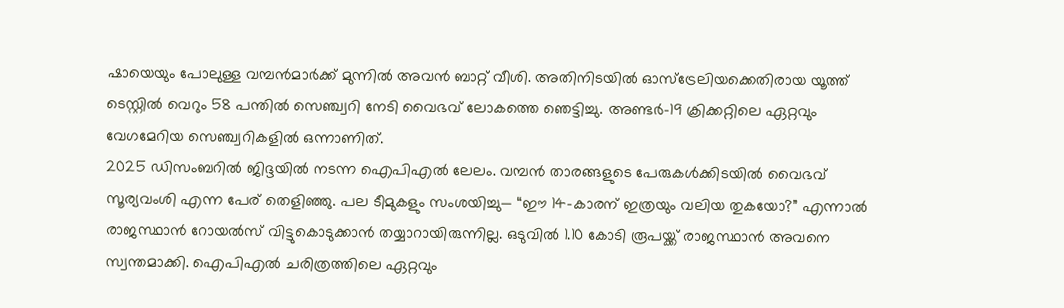ഷായെയും പോലുള്ള വമ്പൻമാർക്ക് മുന്നിൽ അവൻ ബാറ്റ് വീശി. അതിനിടയിൽ ഓസ്ട്രേലിയക്കെതിരായ യൂത്ത് ടെസ്റ്റിൽ വെറും 58 പന്തിൽ സെഞ്ച്വറി നേടി വൈഭവ് ലോകത്തെ ഞെട്ടിച്ചു. അണ്ടർ-19 ക്രിക്കറ്റിലെ ഏറ്റവും വേഗമേറിയ സെഞ്ച്വറികളിൽ ഒന്നാണിത്.
2025 ഡിസംബറിൽ ജിദ്ദയിൽ നടന്ന ഐപിഎൽ ലേലം. വമ്പൻ താരങ്ങളുടെ പേരുകൾക്കിടയിൽ വൈഭവ് സൂര്യവംശി എന്ന പേര് തെളിഞ്ഞു. പല ടീമുകളും സംശയിച്ചു— “ഈ 14-കാരന് ഇത്രയും വലിയ തുകയോ?” എന്നാൽ രാജസ്ഥാൻ റോയൽസ് വിട്ടുകൊടുക്കാൻ തയ്യാറായിരുന്നില്ല. ഒടുവിൽ 1.10 കോടി രൂപയ്ക്ക് രാജസ്ഥാൻ അവനെ സ്വന്തമാക്കി. ഐപിഎൽ ചരിത്രത്തിലെ ഏറ്റവും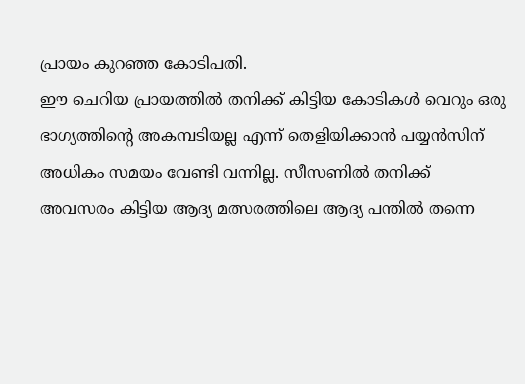പ്രായം കുറഞ്ഞ കോടിപതി.
ഈ ചെറിയ പ്രായത്തിൽ തനിക്ക് കിട്ടിയ കോടികൾ വെറും ഒരു ഭാഗ്യത്തിന്റെ അകമ്പടിയല്ല എന്ന് തെളിയിക്കാൻ പയ്യൻസിന് അധികം സമയം വേണ്ടി വന്നില്ല. സീസണിൽ തനിക്ക് അവസരം കിട്ടിയ ആദ്യ മത്സരത്തിലെ ആദ്യ പന്തിൽ തന്നെ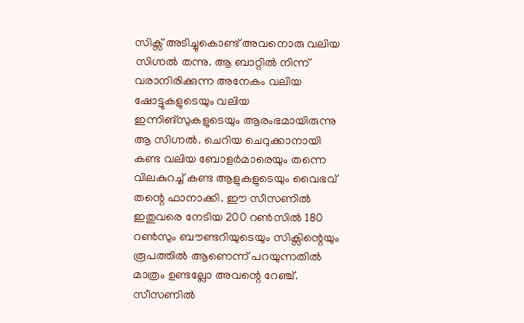സിക്സ് അടിച്ചുകൊണ്ട് അവനൊരു വലിയ സിഗ്നൽ തന്നു. ആ ബാറ്റിൽ നിന്ന് വരാനിരിക്കുന്ന അനേകം വലിയ ഷോട്ടുകളുടെയും വലിയ ഇന്നിങ്സുകളുടെയും ആരംഭമായിരുന്നു ആ സിഗ്നൽ. ചെറിയ ചെറുക്കാനായി കണ്ട വലിയ ബോളർമാരെയും തന്നെ വിലകുറച്ച് കണ്ട ആളുകളുടെയും വൈഭവ് തന്റെ ഫാനാക്കി. ഈ സീസണിൽ ഇതുവരെ നേടിയ 200 റൺസിൽ 180 റൺസും ബൗണ്ടറിയുടെയും സിക്സിന്റെയും രൂപത്തിൽ ആണെന്ന് പറയുന്നതിൽ മാത്രം ഉണ്ടല്ലോ അവന്റെ റേഞ്ച്.
സീസണിൽ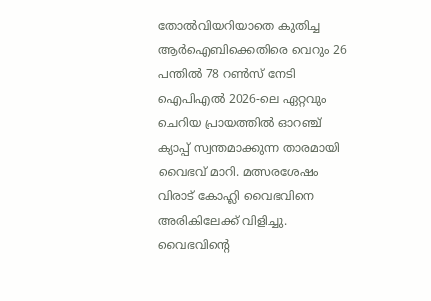തോൽവിയറിയാതെ കുതിച്ച ആർഐബിക്കെതിരെ വെറും 26 പന്തിൽ 78 റൺസ് നേടി ഐപിഎൽ 2026-ലെ ഏറ്റവും ചെറിയ പ്രായത്തിൽ ഓറഞ്ച് ക്യാപ്പ് സ്വന്തമാക്കുന്ന താരമായി വൈഭവ് മാറി. മത്സരശേഷം വിരാട് കോഹ്ലി വൈഭവിനെ അരികിലേക്ക് വിളിച്ചു. വൈഭവിന്റെ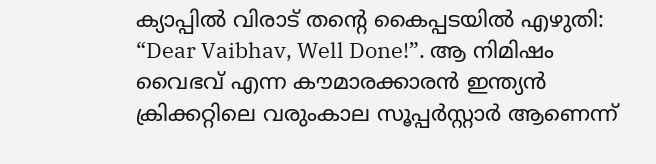ക്യാപ്പിൽ വിരാട് തന്റെ കൈപ്പടയിൽ എഴുതി: “Dear Vaibhav, Well Done!”. ആ നിമിഷം വൈഭവ് എന്ന കൗമാരക്കാരൻ ഇന്ത്യൻ ക്രിക്കറ്റിലെ വരുംകാല സൂപ്പർസ്റ്റാർ ആണെന്ന്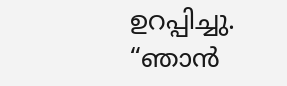ഉറപ്പിച്ചു.
“ഞാൻ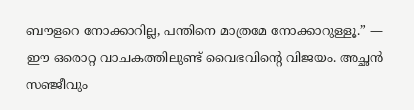ബൗളറെ നോക്കാറില്ല, പന്തിനെ മാത്രമേ നോക്കാറുള്ളൂ.” — ഈ ഒരൊറ്റ വാചകത്തിലുണ്ട് വൈഭവിന്റെ വിജയം. അച്ഛൻ സഞ്ജീവും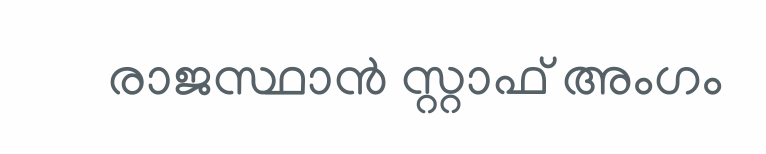രാജസ്ഥാൻ സ്റ്റാഫ് അംഗം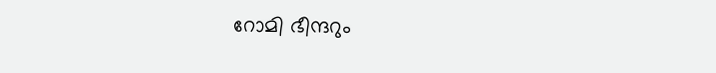റോമി ഭീന്ദറും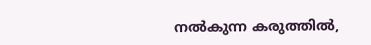നൽകുന്ന കരുത്തിൽ,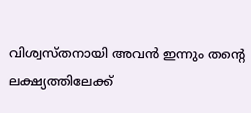വിശ്വസ്തനായി അവൻ ഇന്നും തന്റെ ലക്ഷ്യത്തിലേക്ക്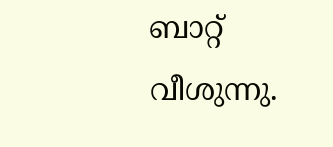ബാറ്റ് വീശുന്നു.